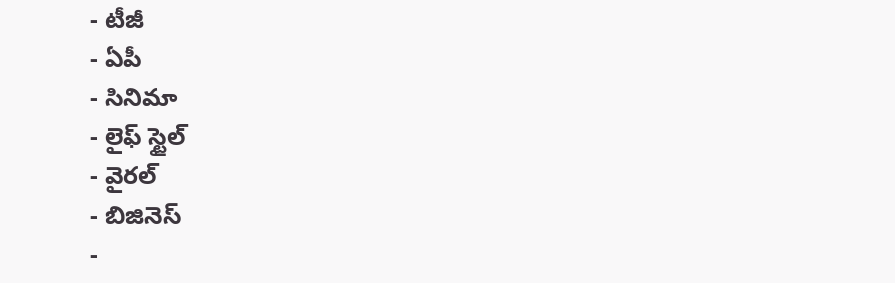- టీజీ
- ఏపీ
- సినిమా
- లైఫ్ స్టైల్
- వైరల్
- బిజినెస్
-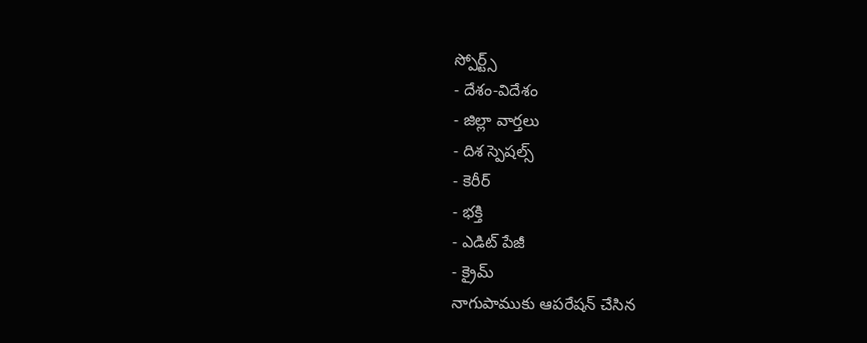స్పోర్ట్స్
- దేశం-విదేశం
- జిల్లా వార్తలు
- దిశ స్పెషల్స్
- కెరీర్
- భక్తి
- ఎడిట్ పేజీ
- క్రైమ్
నాగుపాముకు ఆపరేషన్ చేసిన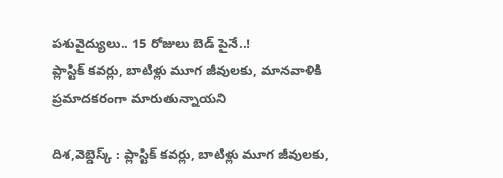పశువైద్యులు.. 15 రోజులు బెడ్ పైనే..!
ప్లాస్టిక్ కవర్లు, బాటిళ్లు మూగ జీవులకు, మానవాళికి ప్రమాదకరంగా మారుతున్నాయని

దిశ,వెబ్డెస్క్ : ప్లాస్టిక్ కవర్లు, బాటిళ్లు మూగ జీవులకు,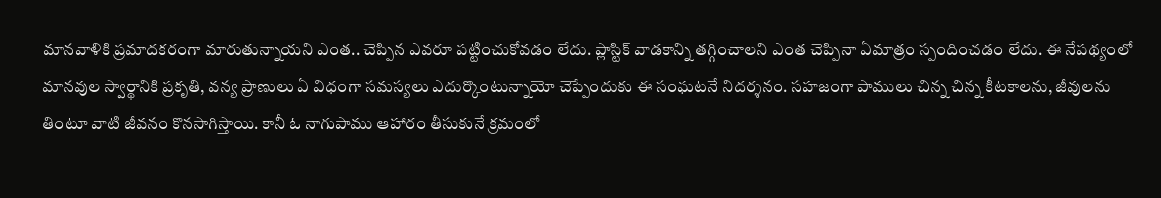మానవాళికి ప్రమాదకరంగా మారుతున్నాయని ఎంత.. చెప్పిన ఎవరూ పట్టించుకోవడం లేదు. ప్లాస్టిక్ వాడకాన్ని తగ్గించాలని ఎంత చెప్పినా ఏమాత్రం స్పందించడం లేదు. ఈ నేపథ్యంలో మానవుల స్వార్థానికి ప్రకృతి, వన్య ప్రాణులు ఏ విధంగా సమస్యలు ఎదుర్కొంటున్నాయో చెప్పేందుకు ఈ సంఘటనే నిదర్శనం. సహజంగా పాములు చిన్న చిన్న కీటకాలను, జీవులను తింటూ వాటి జీవనం కొనసాగిస్తాయి. కానీ ఓ నాగుపాము ఆహారం తీసుకునే క్రమంలో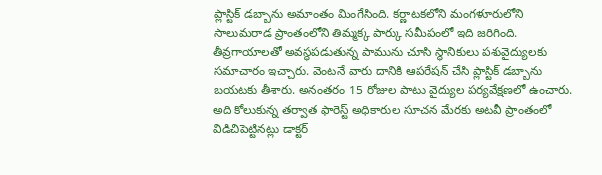ప్లాస్టిక్ డబ్బాను అమాంతం మింగేసింది. కర్ణాటకలోని మంగళూరులోని సాలుమరాడ ప్రాంతంలోని తిమ్మక్క పార్కు సమీపంలో ఇది జరిగింది. తీవ్రగాయాలతో అవస్థపడుతున్న పామును చూసి స్థానికులు పశువైద్యులకు సమాచారం ఇచ్చారు. వెంటనే వారు దానికి ఆపరేషన్ చేసి ప్లాస్టిక్ డబ్బాను బయటకు తీశారు. అనంతరం 15 రోజుల పాటు వైద్యుల పర్యవేక్షణలో ఉంచారు. అది కోలుకున్న తర్వాత ఫారెస్ట్ అధికారుల సూచన మేరకు అటవీ ప్రాంతంలో విడిచిపెట్టినట్లు డాక్టర్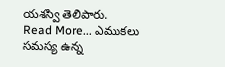యశస్వి తెలిపారు.
Read More... ఎముకలు సమస్య ఉన్న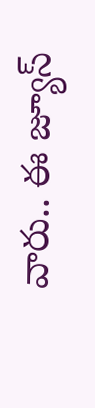వారు.. ఈ జ్యూస్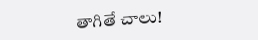తాగితే చాలు!